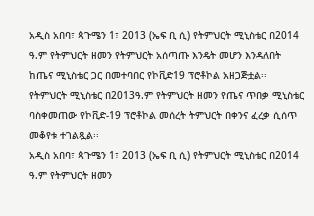አዲስ አበባ፣ ጳጉሜን 1፣ 2013 (ኤፍ ቢ ሲ) የትምህርት ሚኒስቴር በ2014 ዓ.ም የትምህርት ዘመን የትምህርት አሰጣጡ እንዴት መሆን እንዳለበት ከጤና ሚኒስቴር ጋር በመተባበር የኮቪድ19 ፕሮቶኮል አዘጋጅቷል፡፡
የትምህርት ሚኒስቴር በ2013ዓ.ም የትምህርት ዘመን የጤና ጥበቃ ሚኒስቴር ባስቀመጠው የኮቪድ-19 ፕሮቶኮል መሰረት ትምህርት በቀንና ፈረቃ ሲሰጥ መቆየቱ ተገልጿል፡፡
አዲስ አበባ፣ ጳጉሜን 1፣ 2013 (ኤፍ ቢ ሲ) የትምህርት ሚኒስቴር በ2014 ዓ.ም የትምህርት ዘመን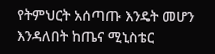የትምህርት አሰጣጡ እንዴት መሆን እንዳለበት ከጤና ሚኒስቴር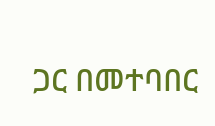ጋር በመተባበር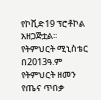የኮቪድ19 ፕሮቶኮል አዘጋጅቷል፡፡
የትምህርት ሚኒስቴር በ2013ዓ.ም የትምህርት ዘመን የጤና ጥበቃ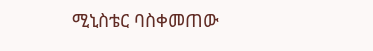ሚኒስቴር ባስቀመጠው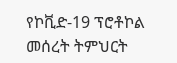የኮቪድ-19 ፕሮቶኮል መሰረት ትምህርት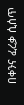በቀንና ፈረቃ ሲሰጥ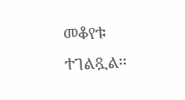መቆየቱ ተገልጿል፡፡